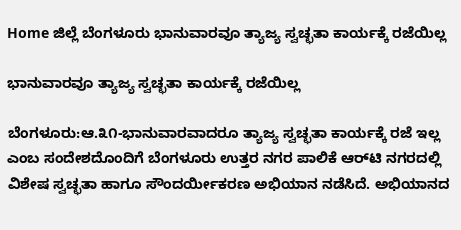Home ಜಿಲ್ಲೆ ಬೆಂಗಳೂರು ಭಾನುವಾರವೂ ತ್ಯಾಜ್ಯ ಸ್ವಚ್ಛತಾ ಕಾರ್ಯಕ್ಕೆ ರಜೆಯಿಲ್ಲ

ಭಾನುವಾರವೂ ತ್ಯಾಜ್ಯ ಸ್ವಚ್ಛತಾ ಕಾರ್ಯಕ್ಕೆ ರಜೆಯಿಲ್ಲ

ಬೆಂಗಳೂರು:ಆ.೩೧-ಭಾನುವಾರವಾದರೂ ತ್ಯಾಜ್ಯ ಸ್ವಚ್ಛತಾ ಕಾರ್ಯಕ್ಕೆ ರಜೆ ಇಲ್ಲ ಎಂಬ ಸಂದೇಶದೊಂದಿಗೆ ಬೆಂಗಳೂರು ಉತ್ತರ ನಗರ ಪಾಲಿಕೆ ಆರ್‌ಟಿ ನಗರದಲ್ಲಿ ವಿಶೇಷ ಸ್ವಚ್ಛತಾ ಹಾಗೂ ಸೌಂದರ್ಯೀಕರಣ ಅಭಿಯಾನ ನಡೆಸಿದೆ. ಅಭಿಯಾನದ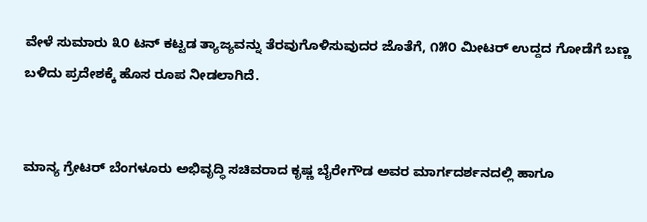ವೇಳೆ ಸುಮಾರು ೩೦ ಟನ್ ಕಟ್ಟಡ ತ್ಯಾಜ್ಯವನ್ನು ತೆರವುಗೊಳಿಸುವುದರ ಜೊತೆಗೆ, ೧೫೦ ಮೀಟರ್ ಉದ್ದದ ಗೋಡೆಗೆ ಬಣ್ಣ ಬಳಿದು ಪ್ರದೇಶಕ್ಕೆ ಹೊಸ ರೂಪ ನೀಡಲಾಗಿದೆ.


ಮಾನ್ಯ ಗ್ರೇಟರ್ ಬೆಂಗಳೂರು ಅಭಿವೃದ್ಧಿ ಸಚಿವರಾದ ಕೃಷ್ಣ ಬೈರೇಗೌಡ ಅವರ ಮಾರ್ಗದರ್ಶನದಲ್ಲಿ ಹಾಗೂ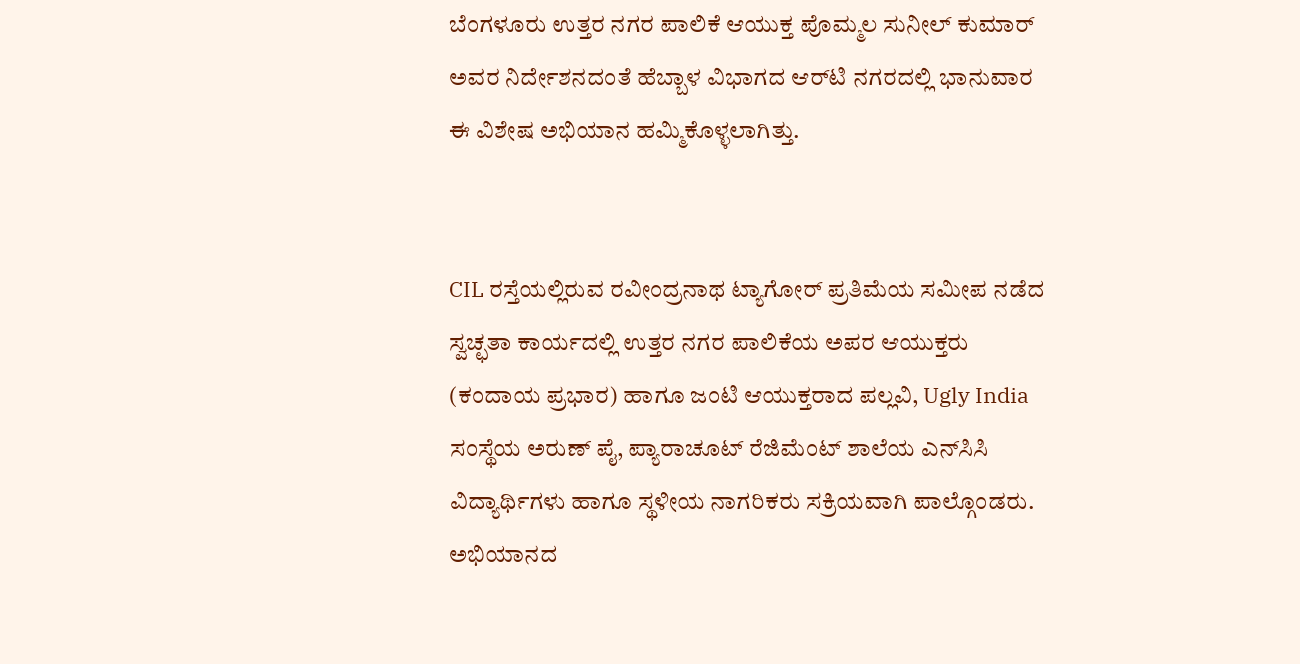ಬೆಂಗಳೂರು ಉತ್ತರ ನಗರ ಪಾಲಿಕೆ ಆಯುಕ್ತ ಪೊಮ್ಮಲ ಸುನೀಲ್ ಕುಮಾರ್ ಅವರ ನಿರ್ದೇಶನದಂತೆ ಹೆಬ್ಬಾಳ ವಿಭಾಗದ ಆರ್‌ಟಿ ನಗರದಲ್ಲಿ ಭಾನುವಾರ ಈ ವಿಶೇಷ ಅಭಿಯಾನ ಹಮ್ಮಿಕೊಳ್ಳಲಾಗಿತ್ತು.


CIL ರಸ್ತೆಯಲ್ಲಿರುವ ರವೀಂದ್ರನಾಥ ಟ್ಯಾಗೋರ್ ಪ್ರತಿಮೆಯ ಸಮೀಪ ನಡೆದ ಸ್ವಚ್ಛತಾ ಕಾರ್ಯದಲ್ಲಿ ಉತ್ತರ ನಗರ ಪಾಲಿಕೆಯ ಅಪರ ಆಯುಕ್ತರು (ಕಂದಾಯ ಪ್ರಭಾರ) ಹಾಗೂ ಜಂಟಿ ಆಯುಕ್ತರಾದ ಪಲ್ಲವಿ, Ugly India ಸಂಸ್ಥೆಯ ಅರುಣ್ ಪೈ, ಪ್ಯಾರಾಚೂಟ್ ರೆಜಿಮೆಂಟ್ ಶಾಲೆಯ ಎನ್‌ಸಿಸಿ ವಿದ್ಯಾರ್ಥಿಗಳು ಹಾಗೂ ಸ್ಥಳೀಯ ನಾಗರಿಕರು ಸಕ್ರಿಯವಾಗಿ ಪಾಲ್ಗೊಂಡರು.
ಅಭಿಯಾನದ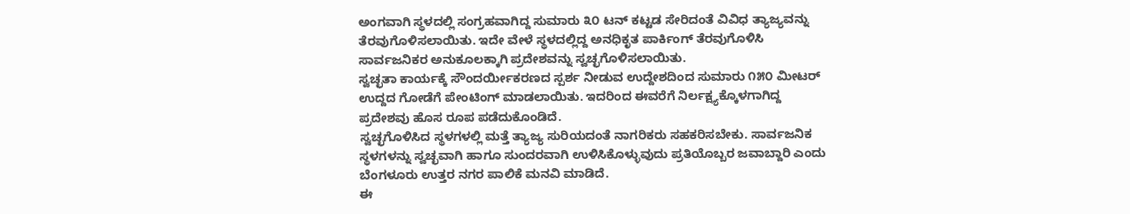ಅಂಗವಾಗಿ ಸ್ಥಳದಲ್ಲಿ ಸಂಗ್ರಹವಾಗಿದ್ದ ಸುಮಾರು ೩೦ ಟನ್ ಕಟ್ಟಡ ಸೇರಿದಂತೆ ವಿವಿಧ ತ್ಯಾಜ್ಯವನ್ನು ತೆರವುಗೊಳಿಸಲಾಯಿತು. ಇದೇ ವೇಳೆ ಸ್ಥಳದಲ್ಲಿದ್ದ ಅನಧಿಕೃತ ಪಾರ್ಕಿಂಗ್ ತೆರವುಗೊಳಿಸಿ ಸಾರ್ವಜನಿಕರ ಅನುಕೂಲಕ್ಕಾಗಿ ಪ್ರದೇಶವನ್ನು ಸ್ವಚ್ಛಗೊಳಿಸಲಾಯಿತು.
ಸ್ವಚ್ಛತಾ ಕಾರ್ಯಕ್ಕೆ ಸೌಂದರ್ಯೀಕರಣದ ಸ್ಪರ್ಶ ನೀಡುವ ಉದ್ದೇಶದಿಂದ ಸುಮಾರು ೧೫೦ ಮೀಟರ್ ಉದ್ದದ ಗೋಡೆಗೆ ಪೇಂಟಿಂಗ್ ಮಾಡಲಾಯಿತು. ಇದರಿಂದ ಈವರೆಗೆ ನಿರ್ಲಕ್ಷ್ಯಕ್ಕೊಳಗಾಗಿದ್ದ ಪ್ರದೇಶವು ಹೊಸ ರೂಪ ಪಡೆದುಕೊಂಡಿದೆ.
ಸ್ವಚ್ಛಗೊಳಿಸಿದ ಸ್ಥಳಗಳಲ್ಲಿ ಮತ್ತೆ ತ್ಯಾಜ್ಯ ಸುರಿಯದಂತೆ ನಾಗರಿಕರು ಸಹಕರಿಸಬೇಕು. ಸಾರ್ವಜನಿಕ ಸ್ಥಳಗಳನ್ನು ಸ್ವಚ್ಛವಾಗಿ ಹಾಗೂ ಸುಂದರವಾಗಿ ಉಳಿಸಿಕೊಳ್ಳುವುದು ಪ್ರತಿಯೊಬ್ಬರ ಜವಾಬ್ದಾರಿ ಎಂದು ಬೆಂಗಳೂರು ಉತ್ತರ ನಗರ ಪಾಲಿಕೆ ಮನವಿ ಮಾಡಿದೆ.
ಈ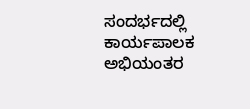ಸಂದರ್ಭದಲ್ಲಿ ಕಾರ್ಯಪಾಲಕ ಅಭಿಯಂತರ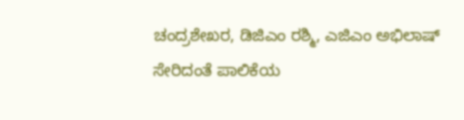ಚಂದ್ರಶೇಖರ, ಡಿಜಿಎಂ ರಶ್ಮಿ, ಎಜಿಎಂ ಅಭಿಲಾಷ್ ಸೇರಿದಂತೆ ಪಾಲಿಕೆಯ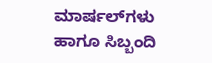ಮಾರ್ಷಲ್‌ಗಳು ಹಾಗೂ ಸಿಬ್ಬಂದಿ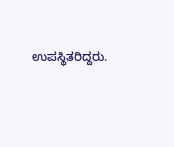ಉಪಸ್ಥಿತರಿದ್ದರು.